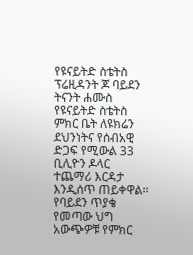የዩናይትድ ስቴትስ ፕሬዚዳንት ጆ ባይደን ትናንት ሐሙስ የዩናይትድ ስቴትስ ምክር ቤት ለዩክሬን ደህንነትና የሰብአዊ ድጋፍ የሚውል 33 ቢሊዮን ዶላር ተጨማሪ እርዳታ እንዲሰጥ ጠይቀዋል፡፡ የባይደን ጥያቄ የመጣው ህግ አውጭዎቹ የምክር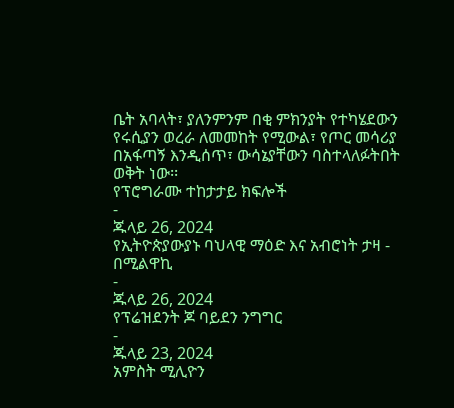ቤት አባላት፣ ያለንምንም በቂ ምክንያት የተካሄደውን የሩሲያን ወረራ ለመመከት የሚውል፣ የጦር መሳሪያ በአፋጣኝ እንዲሰጥ፣ ውሳኔያቸውን ባስተላለፉትበት ወቅት ነው፡፡
የፕሮግራሙ ተከታታይ ክፍሎች
-
ጁላይ 26, 2024
የኢትዮጵያውያኑ ባህላዊ ማዕድ እና አብሮነት ታዛ - በሚልዋኪ
-
ጁላይ 26, 2024
የፕሬዝደንት ጆ ባይደን ንግግር
-
ጁላይ 23, 2024
አምስት ሚሊዮን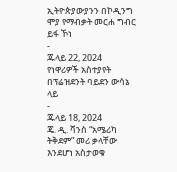ኢትዮጵያውያንን በኮዲንግ ሞያ የማብቃት መርሐ ግብር ይፋ ኾነ
-
ጁላይ 22, 2024
የነዋሪዎች አስተያየት በፕሬዝደንት ባይደን ውሳኔ ላይ
-
ጁላይ 18, 2024
ጄ. ዲ. ቫንስ “አሜሪካ ትቅደም” መሪ ቃላቸው እንደሆነ አስታወቁ